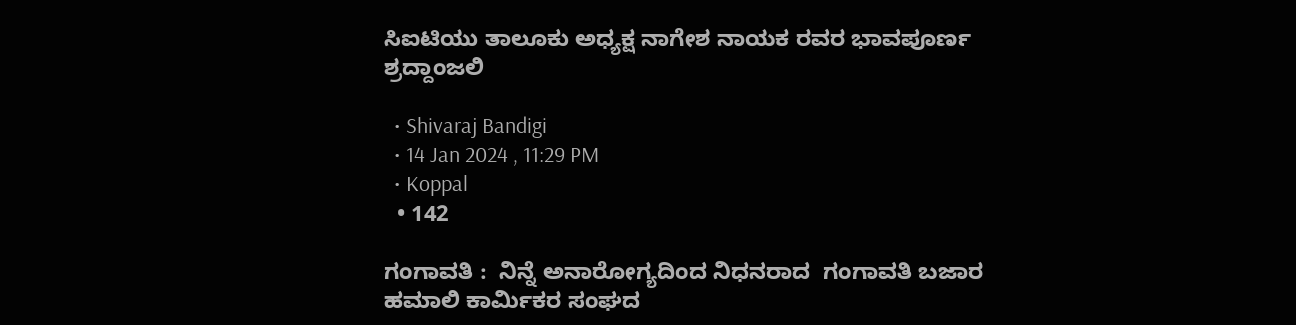ಸಿಐಟಿಯು ತಾಲೂಕು ಅಧ್ಯಕ್ಷ ನಾಗೇಶ ನಾಯಕ ರವರ ಭಾವಪೂರ್ಣ ಶ್ರದ್ದಾಂಜಲಿ

  • Shivaraj Bandigi
  • 14 Jan 2024 , 11:29 PM
  • Koppal
  • 142

ಗಂಗಾವತಿ :  ನಿನ್ನೆ ಅನಾರೋಗ್ಯದಿಂದ ನಿಧನರಾದ  ಗಂಗಾವತಿ ಬಜಾರ ಹಮಾಲಿ ಕಾರ್ಮಿಕರ ಸಂಘದ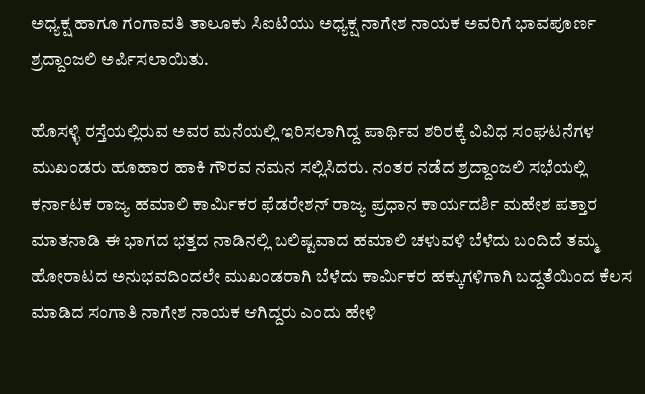ಅಧ್ಯಕ್ಷ ಹಾಗೂ ಗಂಗಾವತಿ ತಾಲೂಕು ಸಿಐಟಿಯು ಅಧ್ಯಕ್ಷ ನಾಗೇಶ ನಾಯಕ ಅವರಿಗೆ ಭಾವಪೂರ್ಣ ಶ್ರದ್ದಾಂಜಲಿ ಅರ್ಪಿಸಲಾಯಿತು.

ಹೊಸಳ್ಳಿ ರಸ್ತೆಯಲ್ಲಿರುವ ಅವರ ಮನೆಯಲ್ಲಿ ಇರಿಸಲಾಗಿದ್ದ ಪಾರ್ಥಿವ ಶರಿರಕ್ಕೆ ವಿವಿಧ ಸಂಘಟನೆಗಳ ಮುಖಂಡರು ಹೂಹಾರ ಹಾಕಿ ಗೌರವ ನಮನ ಸಲ್ಲಿಸಿದರು. ನಂತರ ನಡೆದ ಶ್ರದ್ದಾಂಜಲಿ ಸಭೆಯಲ್ಲಿ ಕರ್ನಾಟಕ ರಾಜ್ಯ ಹಮಾಲಿ ಕಾರ್ಮಿಕರ ಫೆಡರೇಶನ್ ರಾಜ್ಯ ಪ್ರಧಾನ ಕಾರ್ಯದರ್ಶಿ ಮಹೇಶ ಪತ್ತಾರ ಮಾತನಾಡಿ ಈ ಭಾಗದ ಭತ್ತದ ನಾಡಿನಲ್ಲಿ ಬಲಿಷ್ಟವಾದ ಹಮಾಲಿ ಚಳುವಳಿ ಬೆಳೆದು ಬಂದಿದೆ ತಮ್ಮ ಹೋರಾಟದ ಅನುಭವದಿಂದಲೇ ಮುಖಂಡರಾಗಿ ಬೆಳೆದು ಕಾರ್ಮಿಕರ ಹಕ್ಕುಗಳಿಗಾಗಿ ಬದ್ದತೆಯಿಂದ ಕೆಲಸ ಮಾಡಿದ ಸಂಗಾತಿ ನಾಗೇಶ ನಾಯಕ ಆಗಿದ್ದರು ಎಂದು ಹೇಳಿ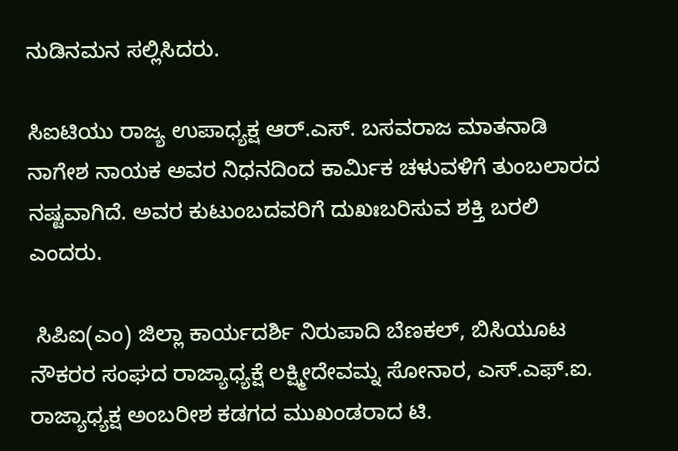ನುಡಿನಮನ ಸಲ್ಲಿಸಿದರು.

ಸಿಐಟಿಯು ರಾಜ್ಯ ಉಪಾಧ್ಯಕ್ಷ ಆರ್.ಎಸ್. ಬಸವರಾಜ ಮಾತನಾಡಿ ನಾಗೇಶ ನಾಯಕ ಅವರ ನಿಧನದಿಂದ ಕಾರ್ಮಿಕ ಚಳುವಳಿಗೆ ತುಂಬಲಾರದ ನಷ್ಟವಾಗಿದೆ. ಅವರ ಕುಟುಂಬದವರಿಗೆ ದುಖಃಬರಿಸುವ ಶಕ್ತಿ ಬರಲಿ ಎಂದರು.

 ಸಿಪಿಐ(ಎಂ) ಜಿಲ್ಲಾ ಕಾರ್ಯದರ್ಶಿ ನಿರುಪಾದಿ ಬೆಣಕಲ್, ಬಿಸಿಯೂಟ ನೌಕರರ ಸಂಘದ ರಾಜ್ಯಾಧ್ಯಕ್ಷೆ ಲಕ್ಷ್ಮೀದೇವಮ್ನ ಸೋನಾರ, ಎಸ್.ಎಫ್.ಐ. ರಾಜ್ಯಾಧ್ಯಕ್ಷ ಅಂಬರೀಶ ಕಡಗದ ಮುಖಂಡರಾದ ಟಿ.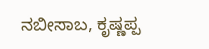ನಬೀಸಾಬ, ಕೃಷ್ಣಪ್ಪ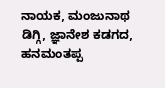ನಾಯಕ, ಮಂಜುನಾಥ ಡಿಗ್ಗಿ, ಜ್ಞಾನೇಶ ಕಡಗದ, ಹನಮಂತಪ್ಪ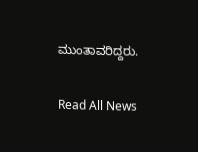ಮುಂತಾವರಿದ್ದರು.

Read All News